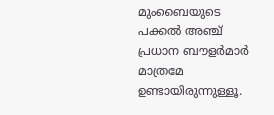മുംബൈയുടെ പക്കൽ അഞ്ച് പ്രധാന ബൗളർമാർ മാത്രമേ ഉണ്ടായിരുന്നുള്ളൂ.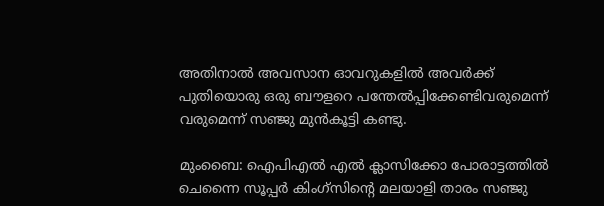അതിനാൽ അവസാന ഓവറുകളിൽ അവര്‍ക്ക് പുതിയൊരു ഒരു ബൗളറെ പന്തേല്‍പ്പിക്കേണ്ടിവരുമെന്ന് വരുമെന്ന് സഞ്ജു മുൻകൂട്ടി കണ്ടു.

മുംബൈ: ഐപിഎല്‍ എൽ ക്ലാസിക്കോ പോരാട്ടത്തില്‍ ചെന്നൈ സൂപ്പര്‍ കിംഗ്സിന്‍റെ മലയാളി താരം സഞ്ജു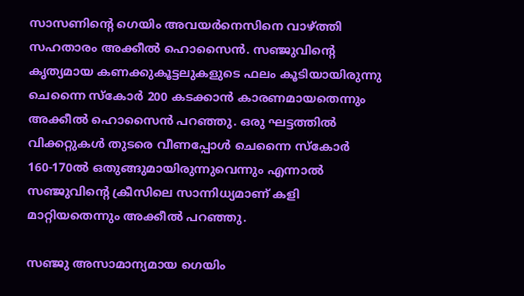സാസണിന്‍റെ ഗെയിം അവയര്‍നെസിനെ വാഴ്ത്തി സഹതാരം അക്കീല്‍ ഹൊസൈൻ. സഞ്ജുവിന്‍റെ കൃത്യമായ കണക്കുകൂട്ടലുകളുടെ ഫലം കൂടിയായിരുന്നു ചെന്നൈ സ്കോര്‍ 200 കടക്കാന്‍ കാരണമായതെന്നും അക്കീല്‍ ഹൊസൈൻ പറഞ്ഞു. ഒരു ഘട്ടത്തിൽ വിക്കറ്റുകൾ തുടരെ വീണപ്പോൾ ചെന്നൈ സ്കോർ 160-170ൽ ഒതുങ്ങുമായിരുന്നുവെന്നും എന്നാൽ സഞ്ജുവിന്‍റെ ക്രീസിലെ സാന്നിധ്യമാണ് കളി മാറ്റിയതെന്നും അക്കീൽ പറഞ്ഞു.

സഞ്ജു അസാമാന്യമായ ഗെയിം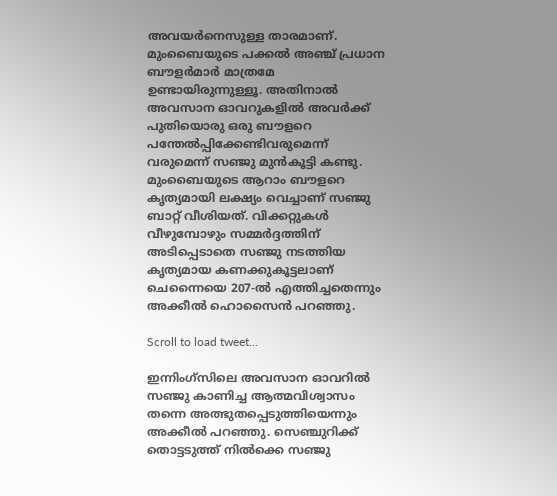അവയർനെസുള്ള താരമാണ്. മുംബൈയുടെ പക്കൽ അഞ്ച് പ്രധാന ബൗളർമാർ മാത്രമേ ഉണ്ടായിരുന്നുള്ളൂ. അതിനാൽ അവസാന ഓവറുകളിൽ അവര്‍ക്ക് പുതിയൊരു ഒരു ബൗളറെ പന്തേല്‍പ്പിക്കേണ്ടിവരുമെന്ന് വരുമെന്ന് സഞ്ജു മുൻകൂട്ടി കണ്ടു. മുംബൈയുടെ ആറാം ബൗളറെ കൃത്യമായി ലക്ഷ്യം വെച്ചാണ് സഞ്ജു ബാറ്റ് വീശിയത്. വിക്കറ്റുകൾ വീഴുമ്പോഴും സമ്മർദ്ദത്തിന് അടിപ്പെടാതെ സഞ്ജു നടത്തിയ കൃത്യമായ കണക്കുകൂട്ടലാണ് ചെന്നൈയെ 207-ൽ എത്തിച്ചതെന്നും അക്കീല്‍ ഹൊസൈന്‍ പറഞ്ഞു.

Scroll to load tweet…

ഇന്നിംഗ്‌സിലെ അവസാന ഓവറിൽ സഞ്ജു കാണിച്ച ആത്മവിശ്വാസം തന്നെ അത്ഭുതപ്പെടുത്തിയെന്നും അക്കീൽ പറഞ്ഞു. സെഞ്ചുറിക്ക് തൊട്ടടുത്ത് നിൽക്കെ സഞ്ജു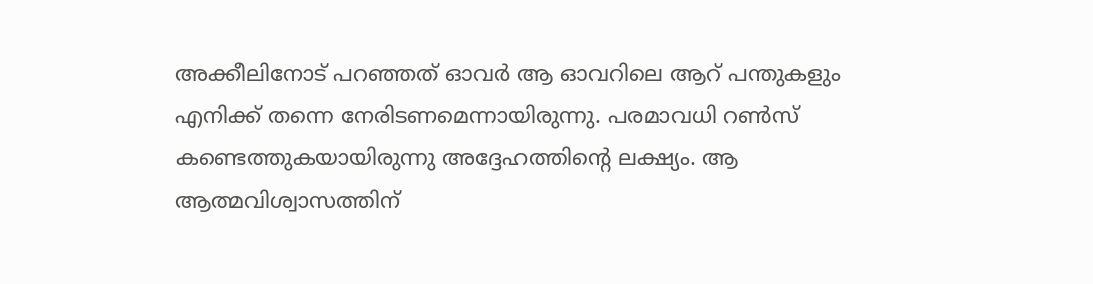അക്കീലിനോട് പറഞ്ഞത് ഓവർ ആ ഓവറിലെ ആറ് പന്തുകളും എനിക്ക് തന്നെ നേരിടണമെന്നായിരുന്നു. പരമാവധി റൺസ് കണ്ടെത്തുകയായിരുന്നു അദ്ദേഹത്തിന്‍റെ ലക്ഷ്യം. ആ ആത്മവിശ്വാസത്തിന്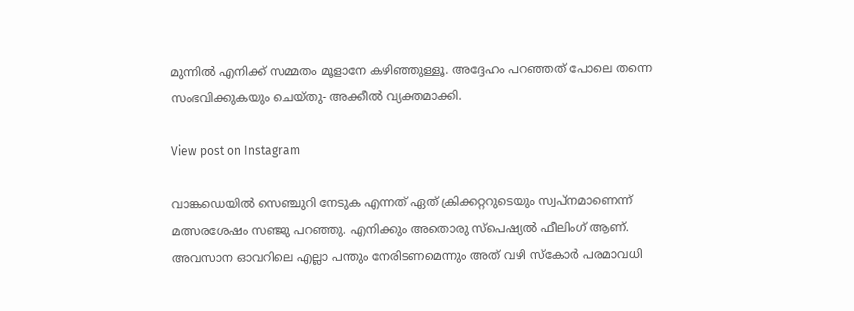മുന്നിൽ എനിക്ക് സമ്മതം മൂളാനേ കഴിഞ്ഞുള്ളൂ. അദ്ദേഹം പറഞ്ഞത് പോലെ തന്നെ സംഭവിക്കുകയും ചെയ്തു- അക്കീൽ വ്യക്തമാക്കി.

View post on Instagram

വാങ്കഡെയിൽ സെഞ്ചുറി നേടുക എന്നത് ഏത് ക്രിക്കറ്ററുടെയും സ്വപ്നമാണെന്ന് മത്സരശേഷം സഞ്ജു പറഞ്ഞു. എനിക്കും അതൊരു സ്പെഷ്യൽ ഫീലിംഗ് ആണ്. അവസാന ഓവറിലെ എല്ലാ പന്തും നേരിടണമെന്നും അത് വഴി സ്കോർ പരമാവധി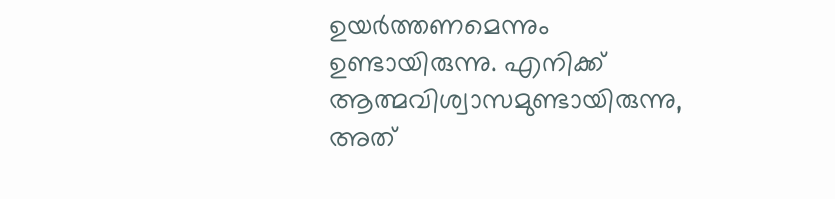ഉയർത്തണമെന്നും ഉണ്ടായിരുന്നു. എനിക്ക് ആത്മവിശ്വാസമുണ്ടായിരുന്നു, അത്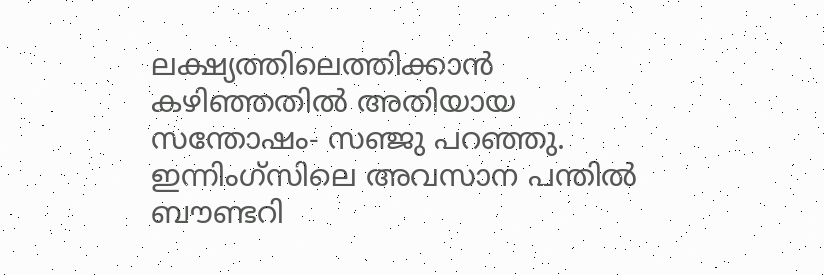ലക്ഷ്യത്തിലെത്തിക്കാൻ കഴിഞ്ഞതിൽ അതിയായ സന്തോഷം- സഞ്ജു പറഞ്ഞു. ഇന്നിംഗ്‌സിലെ അവസാന പന്തിൽ ബൗണ്ടറി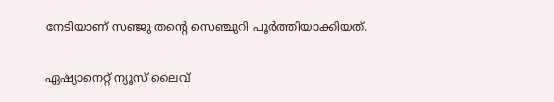നേടിയാണ് സഞ്ജു തന്‍റെ സെഞ്ചുറി പൂര്‍ത്തിയാക്കിയത്.

ഏഷ്യാനെറ്റ് ന്യൂസ് ലൈവ്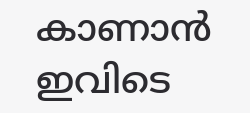കാണാന്‍ ഇവിടെ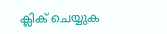ക്ലിക് ചെയ്യുക